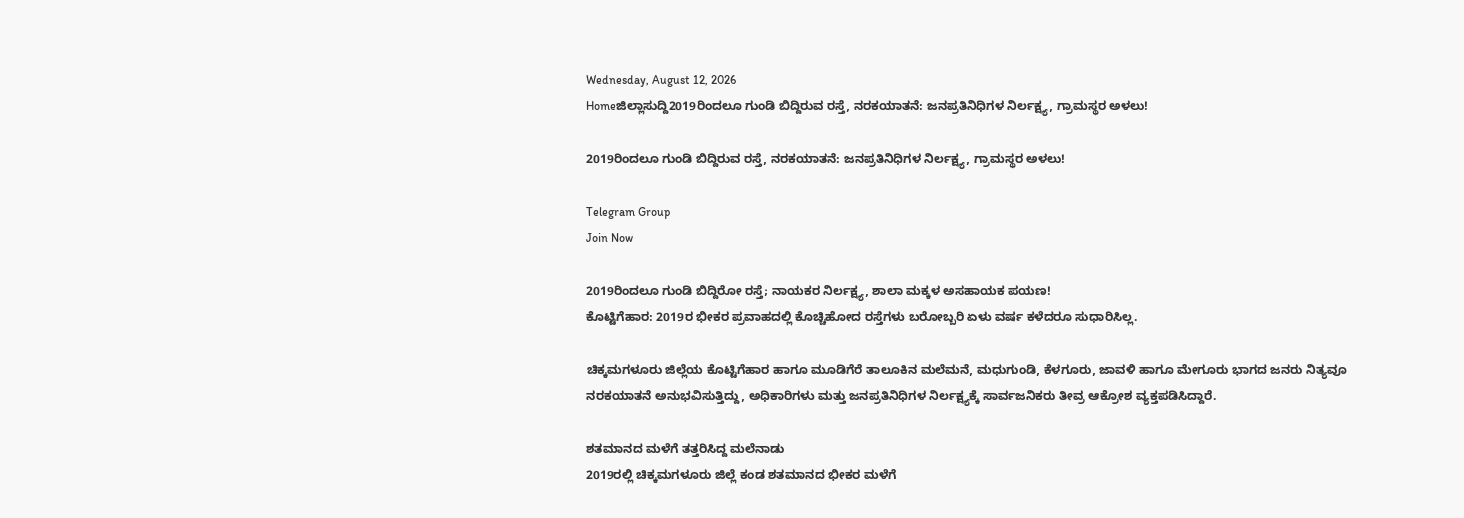Wednesday, August 12, 2026
Homeಜಿಲ್ಲಾಸುದ್ದಿ2019ರಿಂದಲೂ ಗುಂಡಿ ಬಿದ್ದಿರುವ ರಸ್ತೆ, ನರಕಯಾತನೆ: ಜನಪ್ರತಿನಿಧಿಗಳ ನಿರ್ಲಕ್ಷ್ಯ, ಗ್ರಾಮಸ್ಥರ ಅಳಲು!

2019ರಿಂದಲೂ ಗುಂಡಿ ಬಿದ್ದಿರುವ ರಸ್ತೆ, ನರಕಯಾತನೆ: ಜನಪ್ರತಿನಿಧಿಗಳ ನಿರ್ಲಕ್ಷ್ಯ, ಗ್ರಾಮಸ್ಥರ ಅಳಲು!

Telegram Group
Join Now

2019ರಿಂದಲೂ ಗುಂಡಿ ಬಿದ್ದಿರೋ ರಸ್ತೆ; ನಾಯಕರ ನಿರ್ಲಕ್ಷ್ಯ, ಶಾಲಾ ಮಕ್ಕಳ ಅಸಹಾಯಕ ಪಯಣ!
ಕೊಟ್ಟಿಗೆಹಾರ: 2019ರ ಭೀಕರ ಪ್ರವಾಹದಲ್ಲಿ ಕೊಚ್ಚಿಹೋದ ರಸ್ತೆಗಳು ಬರೋಬ್ಬರಿ ಏಳು ವರ್ಷ ಕಳೆದರೂ ಸುಧಾರಿಸಿಲ್ಲ.

ಚಿಕ್ಕಮಗಳೂರು ಜಿಲ್ಲೆಯ ಕೊಟ್ಟಿಗೆಹಾರ ಹಾಗೂ ಮೂಡಿಗೆರೆ ತಾಲೂಕಿನ ಮಲೆಮನೆ, ಮಧುಗುಂಡಿ, ಕೆಳಗೂರು, ಜಾವಳಿ ಹಾಗೂ ಮೇಗೂರು ಭಾಗದ ಜನರು ನಿತ್ಯವೂ ನರಕಯಾತನೆ ಅನುಭವಿಸುತ್ತಿದ್ದು, ಅಧಿಕಾರಿಗಳು ಮತ್ತು ಜನಪ್ರತಿನಿಧಿಗಳ ನಿರ್ಲಕ್ಷ್ಯಕ್ಕೆ ಸಾರ್ವಜನಿಕರು ತೀವ್ರ ಆಕ್ರೋಶ ವ್ಯಕ್ತಪಡಿಸಿದ್ದಾರೆ.

ಶತಮಾನದ ಮಳೆಗೆ ತತ್ತರಿಸಿದ್ದ ಮಲೆನಾಡು
2019ರಲ್ಲಿ ಚಿಕ್ಕಮಗಳೂರು ಜಿಲ್ಲೆ ಕಂಡ ಶತಮಾನದ ಭೀಕರ ಮಳೆಗೆ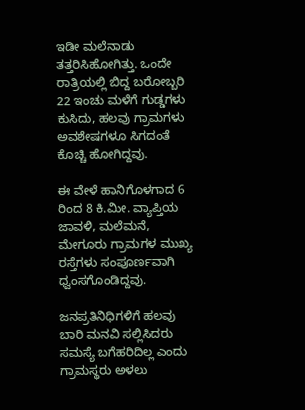ಇಡೀ ಮಲೆನಾಡು ತತ್ತರಿಸಿಹೋಗಿತ್ತು. ಒಂದೇ ರಾತ್ರಿಯಲ್ಲಿ ಬಿದ್ದ ಬರೋಬ್ಬರಿ 22 ಇಂಚು ಮಳೆಗೆ ಗುಡ್ಡಗಳು ಕುಸಿದು, ಹಲವು ಗ್ರಾಮಗಳು ಅವಶೇಷಗಳೂ ಸಿಗದಂತೆ ಕೊಚ್ಚಿ ಹೋಗಿದ್ದವು.

ಈ ವೇಳೆ ಹಾನಿಗೊಳಗಾದ 6 ರಿಂದ 8 ಕಿ.ಮೀ. ವ್ಯಾಪ್ತಿಯ ಜಾವಳಿ, ಮಲೆಮನೆ, ಮೇಗೂರು ಗ್ರಾಮಗಳ ಮುಖ್ಯ ರಸ್ತೆಗಳು ಸಂಪೂರ್ಣವಾಗಿ ಧ್ವಂಸಗೊಂಡಿದ್ದವು.

ಜನಪ್ರತಿನಿಧಿಗಳಿಗೆ ಹಲವು ಬಾರಿ ಮನವಿ ಸಲ್ಲಿಸಿದರು ಸಮಸ್ಯೆ ಬಗೆಹರಿದಿಲ್ಲ ಎಂದು ಗ್ರಾಮಸ್ಥರು ಅಳಲು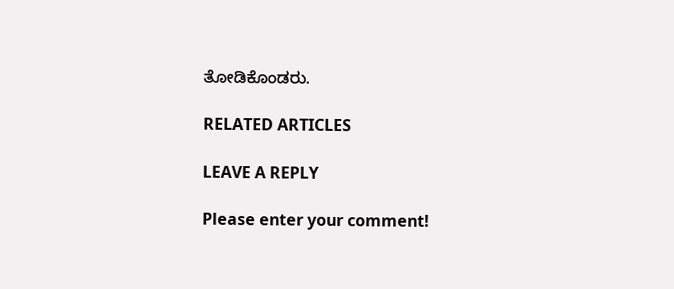ತೋಡಿಕೊಂಡರು.

RELATED ARTICLES

LEAVE A REPLY

Please enter your comment!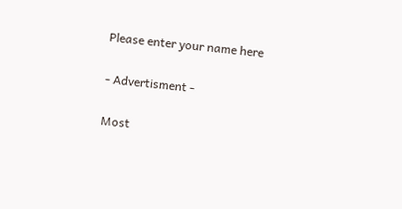Please enter your name here

- Advertisment -

Most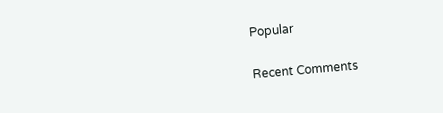Popular

Recent Comments